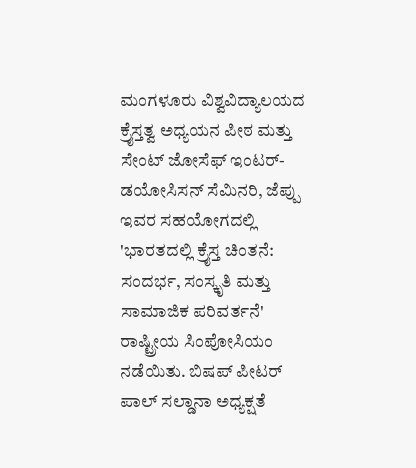ಮಂಗಳೂರು ವಿಶ್ವವಿದ್ಯಾಲಯದ ಕ್ರೈಸ್ತತ್ವ ಅಧ್ಯಯನ ಪೀಠ ಮತ್ತು ಸೇಂಟ್ ಜೋಸೆಫ್ ಇಂಟರ್-ಡಯೋಸಿಸನ್ ಸೆಮಿನರಿ, ಜೆಪ್ಪು ಇವರ ಸಹಯೋಗದಲ್ಲಿ 'ಭಾರತದಲ್ಲಿ ಕ್ರೈಸ್ತ ಚಿಂತನೆ: ಸಂದರ್ಭ, ಸಂಸ್ಕೃತಿ ಮತ್ತು ಸಾಮಾಜಿಕ ಪರಿವರ್ತನೆ' ರಾಷ್ಟ್ರೀಯ ಸಿಂಪೋಸಿಯಂ ನಡೆಯಿತು. ಬಿಷಪ್ ಪೀಟರ್ ಪಾಲ್ ಸಲ್ಡಾನಾ ಅಧ್ಯಕ್ಷತೆ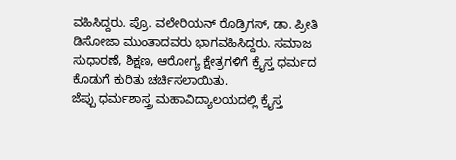ವಹಿಸಿದ್ದರು. ಪ್ರೊ. ವಲೇರಿಯನ್ ರೊಡ್ರಿಗಸ್, ಡಾ. ಪ್ರೀತಿ ಡಿಸೋಜಾ ಮುಂತಾದವರು ಭಾಗವಹಿಸಿದ್ದರು. ಸಮಾಜ ಸುಧಾರಣೆ, ಶಿಕ್ಷಣ, ಆರೋಗ್ಯ ಕ್ಷೇತ್ರಗಳಿಗೆ ಕ್ರೈಸ್ತ ಧರ್ಮದ ಕೊಡುಗೆ ಕುರಿತು ಚರ್ಚಿಸಲಾಯಿತು.
ಜೆಪ್ಪು ಧರ್ಮಶಾಸ್ತ್ರ ಮಹಾವಿದ್ಯಾಲಯದಲ್ಲಿ ಕ್ರೈಸ್ತ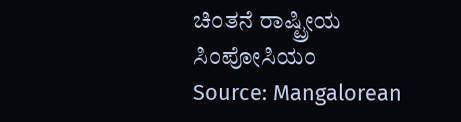ಚಿಂತನೆ ರಾಷ್ಟ್ರೀಯ ಸಿಂಪೋಸಿಯಂ
Source: Mangalorean